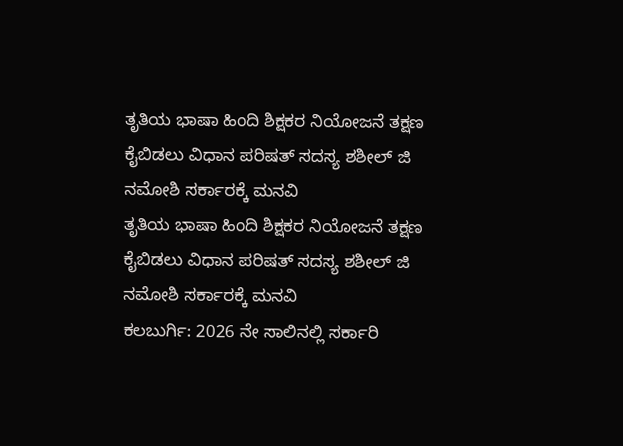ತೃತಿಯ ಭಾಷಾ ಹಿಂದಿ ಶಿಕ್ಷಕರ ನಿಯೋಜನೆ ತಕ್ಷಣ ಕೈಬಿಡಲು ವಿಧಾನ ಪರಿಷತ್ ಸದಸ್ಯ ಶಶೀಲ್ ಜಿ ನಮೋಶಿ ಸರ್ಕಾರಕ್ಕೆ ಮನವಿ
ತೃತಿಯ ಭಾಷಾ ಹಿಂದಿ ಶಿಕ್ಷಕರ ನಿಯೋಜನೆ ತಕ್ಷಣ ಕೈಬಿಡಲು ವಿಧಾನ ಪರಿಷತ್ ಸದಸ್ಯ ಶಶೀಲ್ ಜಿ ನಮೋಶಿ ಸರ್ಕಾರಕ್ಕೆ ಮನವಿ
ಕಲಬುರ್ಗಿ: 2026 ನೇ ಸಾಲಿನಲ್ಲಿ ಸರ್ಕಾರಿ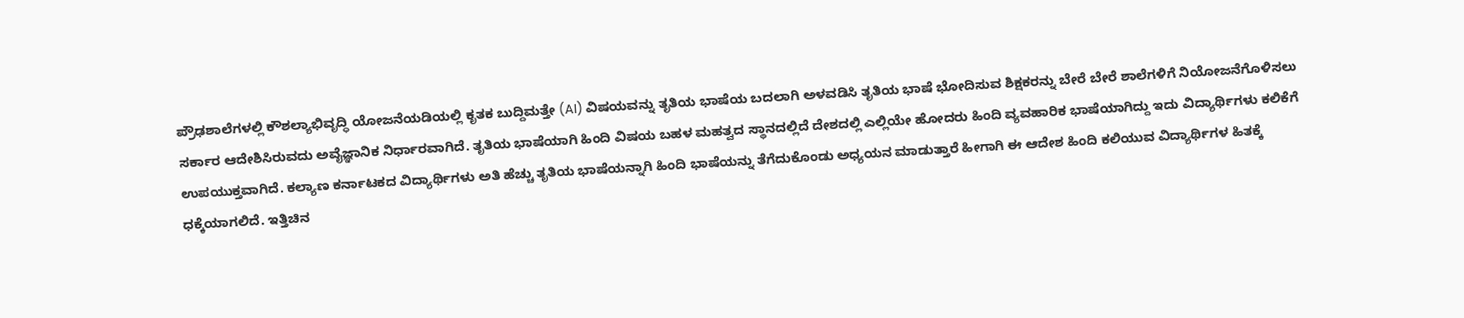ಪ್ರೌಢಶಾಲೆಗಳಲ್ಲಿ ಕೌಶಲ್ಯಾಭಿವೃದ್ಧಿ ಯೋಜನೆಯಡಿಯಲ್ಲಿ ಕೃತಕ ಬುದ್ದಿಮತ್ತೇ (AI) ವಿಷಯವನ್ನು ತೃತಿಯ ಭಾಷೆಯ ಬದಲಾಗಿ ಅಳವಡಿಸಿ ತೃತಿಯ ಭಾಷೆ ಭೋದಿಸುವ ಶಿಕ್ಷಕರನ್ನು ಬೇರೆ ಬೇರೆ ಶಾಲೆಗಳಿಗೆ ನಿಯೋಜನೆಗೊಳಿಸಲು ಸರ್ಕಾರ ಆದೇಶಿಸಿರುವದು ಅವೈಜ್ಞಾನಿಕ ನಿರ್ಧಾರವಾಗಿದೆ. ತೃತಿಯ ಭಾಷೆಯಾಗಿ ಹಿಂದಿ ವಿಷಯ ಬಹಳ ಮಹತ್ವದ ಸ್ಥಾನದಲ್ಲಿದೆ ದೇಶದಲ್ಲಿ ಎಲ್ಲಿಯೇ ಹೋದರು ಹಿಂದಿ ವ್ಯವಹಾರಿಕ ಭಾಷೆಯಾಗಿದ್ದು ಇದು ವಿದ್ಯಾರ್ಥಿಗಳು ಕಲಿಕೆಗೆ ಉಪಯುಕ್ತವಾಗಿದೆ. ಕಲ್ಯಾಣ ಕರ್ನಾಟಕದ ವಿದ್ಯಾರ್ಥಿಗಳು ಅತಿ ಹೆಚ್ಚು ತೃತಿಯ ಭಾಷೆಯನ್ನಾಗಿ ಹಿಂದಿ ಭಾಷೆಯನ್ನು ತೆಗೆದುಕೊಂಡು ಅಧ್ಯಯನ ಮಾಡುತ್ತಾರೆ ಹೀಗಾಗಿ ಈ ಆದೇಶ ಹಿಂದಿ ಕಲಿಯುವ ವಿದ್ಯಾರ್ಥಿಗಳ ಹಿತಕ್ಕೆ ಧಕ್ಕೆಯಾಗಲಿದೆ. ಇತ್ತಿಚಿನ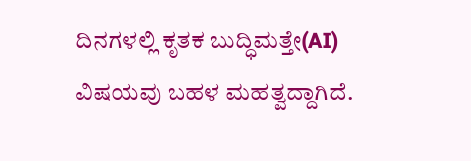ದಿನಗಳಲ್ಲಿ ಕೃತಕ ಬುದ್ಧಿಮತ್ತೇ(AI) ವಿಷಯವು ಬಹಳ ಮಹತ್ವದ್ದಾಗಿದೆ.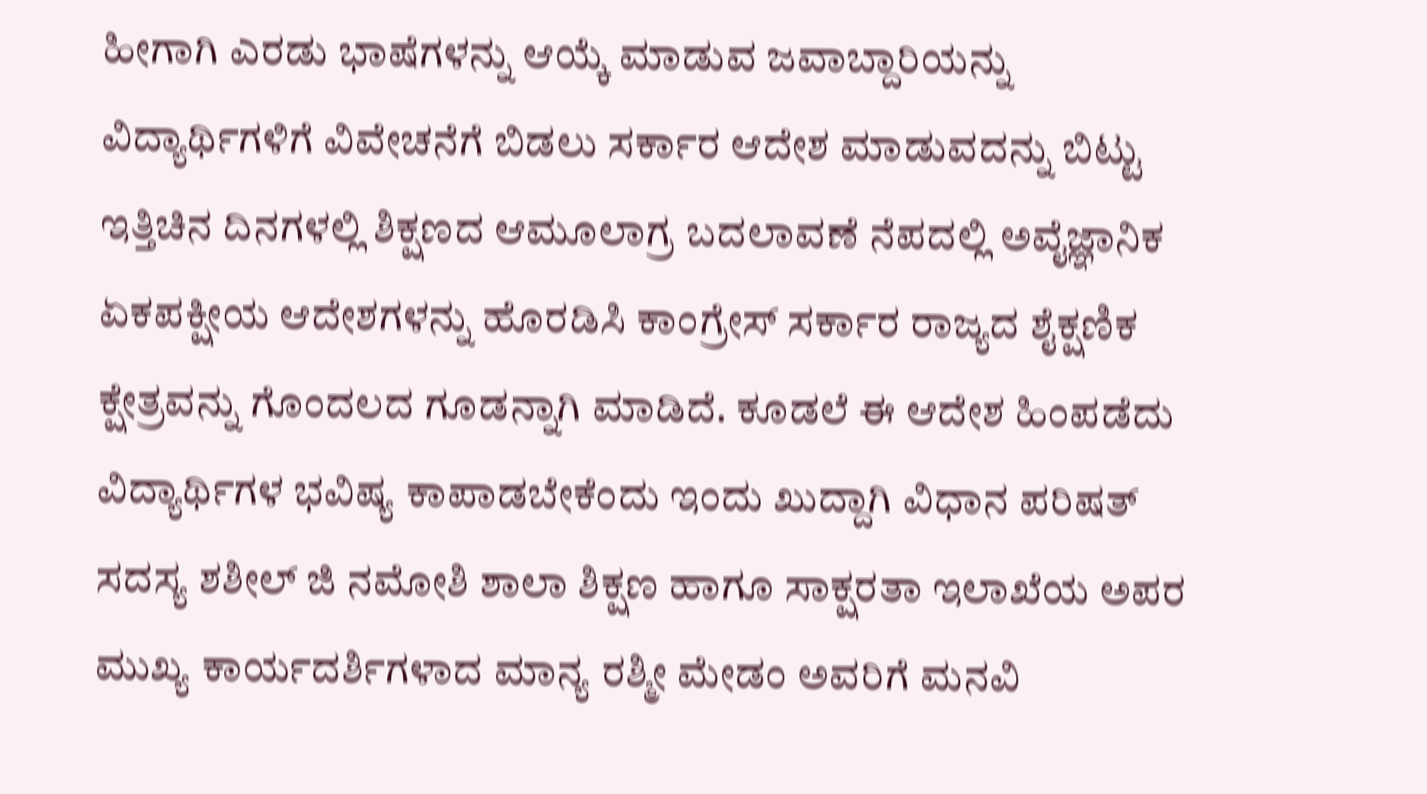ಹೀಗಾಗಿ ಎರಡು ಭಾಷೆಗಳನ್ನು ಆಯ್ಕೆ ಮಾಡುವ ಜವಾಬ್ದಾರಿಯನ್ನು ವಿದ್ಯಾರ್ಥಿಗಳಿಗೆ ವಿವೇಚನೆಗೆ ಬಿಡಲು ಸರ್ಕಾರ ಆದೇಶ ಮಾಡುವದನ್ನು ಬಿಟ್ಟು ಇತ್ತಿಚಿನ ದಿನಗಳಲ್ಲಿ ಶಿಕ್ಷಣದ ಆಮೂಲಾಗ್ರ ಬದಲಾವಣೆ ನೆಪದಲ್ಲಿ ಅವೈಜ್ಞಾನಿಕ ಏಕಪಕ್ಷೀಯ ಆದೇಶಗಳನ್ನು ಹೊರಡಿಸಿ ಕಾಂಗ್ರೇಸ್ ಸರ್ಕಾರ ರಾಜ್ಯದ ಶೈಕ್ಷಣಿಕ ಕ್ಷೇತ್ರವನ್ನು ಗೊಂದಲದ ಗೂಡನ್ನಾಗಿ ಮಾಡಿದೆ. ಕೂಡಲೆ ಈ ಆದೇಶ ಹಿಂಪಡೆದು ವಿದ್ಯಾರ್ಥಿಗಳ ಭವಿಷ್ಯ ಕಾಪಾಡಬೇಕೆಂದು ಇಂದು ಖುದ್ದಾಗಿ ವಿಧಾನ ಪರಿಷತ್ ಸದಸ್ಯ ಶಶೀಲ್ ಜಿ ನಮೋಶಿ ಶಾಲಾ ಶಿಕ್ಷಣ ಹಾಗೂ ಸಾಕ್ಷರತಾ ಇಲಾಖೆಯ ಅಪರ ಮುಖ್ಯ ಕಾರ್ಯದರ್ಶಿಗಳಾದ ಮಾನ್ಯ ರಶ್ಮೀ ಮೇಡಂ ಅವರಿಗೆ ಮನವಿ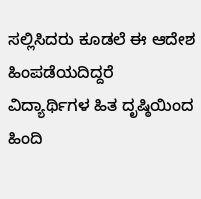ಸಲ್ಲಿಸಿದರು ಕೂಡಲೆ ಈ ಆದೇಶ ಹಿಂಪಡೆಯದಿದ್ದರೆ ವಿದ್ಯಾರ್ಥಿಗಳ ಹಿತ ದೃಷ್ಠಿಯಿಂದ ಹಿಂದಿ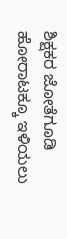ಶಿಕ್ಷಕರ ಜೋತೆಗೂಡಿ ಹೋರಾಟಕ್ಕೂ ಇಳಿಯಲು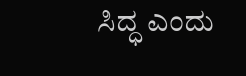ಸಿದ್ಧ ಎಂದು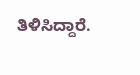ತಿಳಿಸಿದ್ದಾರೆ.